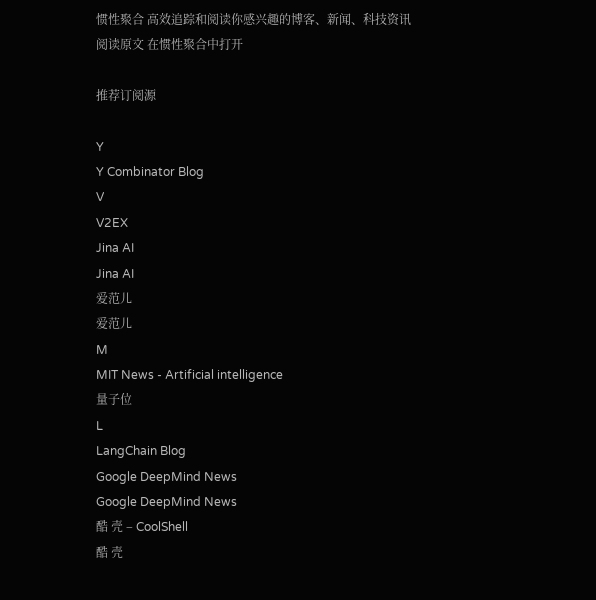惯性聚合 高效追踪和阅读你感兴趣的博客、新闻、科技资讯
阅读原文 在惯性聚合中打开

推荐订阅源

Y
Y Combinator Blog
V
V2EX
Jina AI
Jina AI
爱范儿
爱范儿
M
MIT News - Artificial intelligence
量子位
L
LangChain Blog
Google DeepMind News
Google DeepMind News
酷 壳 – CoolShell
酷 壳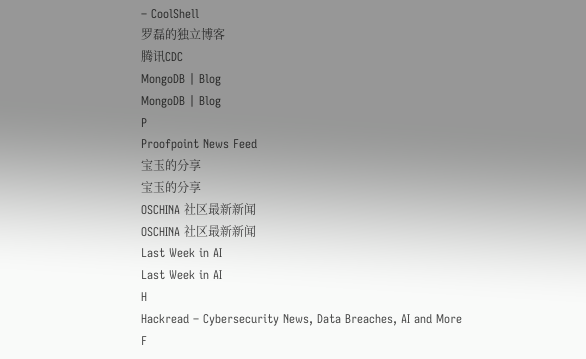– CoolShell
罗磊的独立博客
腾讯CDC
MongoDB | Blog
MongoDB | Blog
P
Proofpoint News Feed
宝玉的分享
宝玉的分享
OSCHINA 社区最新新闻
OSCHINA 社区最新新闻
Last Week in AI
Last Week in AI
H
Hackread – Cybersecurity News, Data Breaches, AI and More
F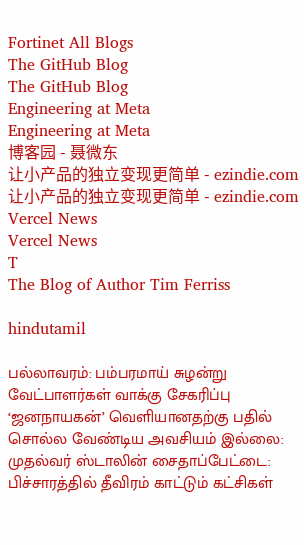Fortinet All Blogs
The GitHub Blog
The GitHub Blog
Engineering at Meta
Engineering at Meta
博客园 - 聂微东
让小产品的独立变现更简单 - ezindie.com
让小产品的独立变现更简单 - ezindie.com
Vercel News
Vercel News
T
The Blog of Author Tim Ferriss

hindutamil

பல்லாவரம்: பம்பரமாய் சுழன்று வேட்பாளர்கள் வாக்கு சேகரிப்பு ‘ஜனநாயகன்’ வெளியானதற்கு பதில் சொல்ல வேண்டிய அவசியம் இல்லை: முதல்வர் ஸ்டாலின் சைதாப்பேட்டை: பிச்சாரத்தில் தீவிரம் காட்டும் கட்சிகள்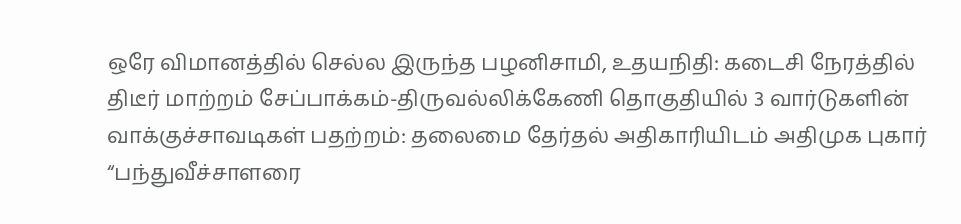ஒரே விமானத்தில் செல்ல இருந்த பழனிசாமி, உதயநிதி: கடைசி நேரத்தில் திடீர் மாற்றம் சேப்பாக்கம்-திருவல்லிக்கேணி தொகுதியில் 3 வார்டுகளின் வாக்குச்சாவடிகள் பதற்றம்: தலைமை தேர்தல் அதிகாரியிடம் அதிமுக புகார் “பந்துவீச்சாளரை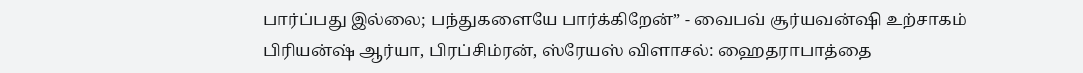பார்ப்பது இல்லை; பந்துகளையே பார்க்கிறேன்” - வைபவ் சூர்யவன்ஷி உற்சாகம் பிரியன்ஷ் ஆர்யா, பிரப்சிம்ரன், ஸ்ரேயஸ் விளாசல்: ஹைதராபாத்தை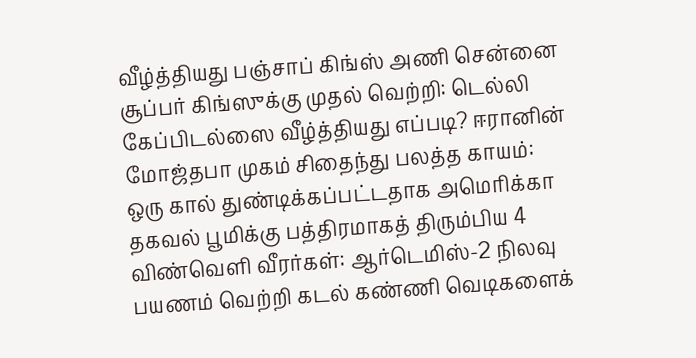வீழ்த்தியது பஞ்சாப் கிங்ஸ் அணி சென்னை சூப்பர் கிங்ஸுக்கு முதல் வெற்றி: டெல்லி கேப்பிடல்ஸை வீழ்த்தியது எப்படி? ஈரானின் மோஜ்தபா முகம் சிதைந்து பலத்த காயம்: ஒரு கால் துண்டிக்கப்பட்டதாக அமெரிக்கா தகவல் பூமிக்கு பத்திரமாகத் திரும்பிய 4 விண்வெளி வீரர்கள்: ஆர்டெமிஸ்-2 நிலவு பயணம் வெற்றி கடல் கண்ணி வெடிகளைக்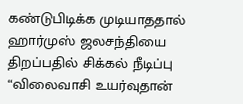கண்டுபிடிக்க முடியாததால் ஹார்முஸ் ஜலசந்தியை திறப்பதில் சிக்கல் நீடிப்பு “விலைவாசி உயர்வுதான்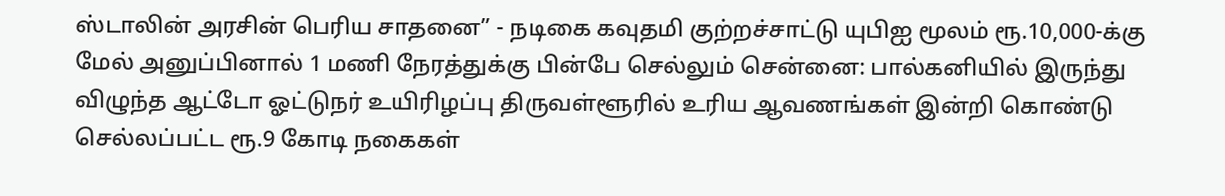ஸ்டாலின் அரசின் பெரிய சாதனை” - நடிகை கவுதமி குற்றச்சாட்டு யுபிஐ மூலம் ரூ.10,000-க்கு மேல் அனுப்பினால் 1 மணி நேரத்துக்கு பின்பே செல்லும் சென்னை: பால்கனியில் இருந்து விழுந்த ஆட்டோ ஓட்டுநர் உயிரிழப்பு திருவள்ளூரில் உரிய ஆவணங்கள் இன்றி கொண்டு செல்லப்பட்ட ரூ.9 கோடி நகைகள்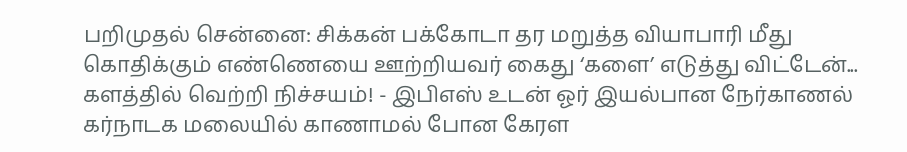பறிமுதல் சென்னை: சிக்கன் பக்கோடா தர மறுத்த வியாபாரி மீது கொதிக்கும் எண்ணெயை ஊற்றியவர் கைது ‘களை’ எடுத்து விட்டேன்... களத்தில் வெற்றி நிச்சயம்! - இபிஎஸ் உடன் ஓர் இயல்பான நேர்காணல் கர்நாடக மலையில் காணாமல் போன கேரள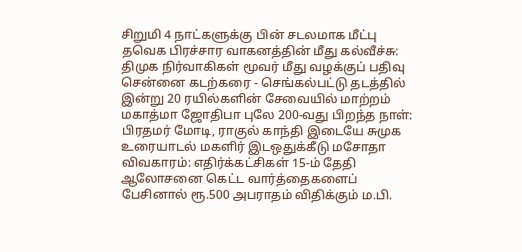சிறுமி 4 நாட்களுக்கு பின் சடலமாக மீட்பு தவெக பிரச்சார வாகனத்தின் மீது கல்வீச்சு: திமுக நிர்வாகிகள் மூவர் மீது வழக்குப் பதிவு சென்னை கடற்கரை - செங்கல்பட்டு தடத்தில் இன்று 20 ரயில்களின் சேவையில் மாற்றம் மகாத்மா ஜோதிபா புலே 200-வது பிறந்த நாள்: பிரதமர் மோடி, ராகுல் காந்தி இடையே சுமுக உரையாடல் மகளிர் இடஒதுக்கீடு மசோதா விவகாரம்: எதிர்க்கட்சிகள் 15-ம் தேதி ஆலோசனை கெட்ட வார்த்தைகளைப் பேசினால் ரூ.500 அபராதம் விதிக்கும் ம.பி.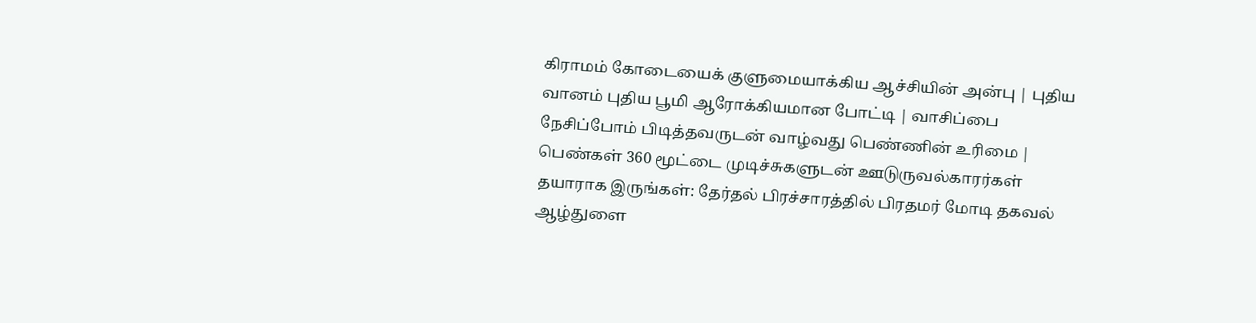கிராமம் கோடையைக் குளுமையாக்கிய ஆச்சியின் அன்பு | புதிய வானம் புதிய பூமி ஆரோக்கியமான போட்டி | வாசிப்பை நேசிப்போம் பிடித்தவருடன் வாழ்வது பெண்ணின் உரிமை | பெண்கள் 360 மூட்டை முடிச்சுகளுடன் ஊடுருவல்காரர்கள் தயாராக இருங்கள்: தேர்தல் பிரச்சாரத்தில் பிரதமர் மோடி தகவல் ஆழ்துளை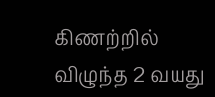கிணற்றில் விழுந்த 2 வயது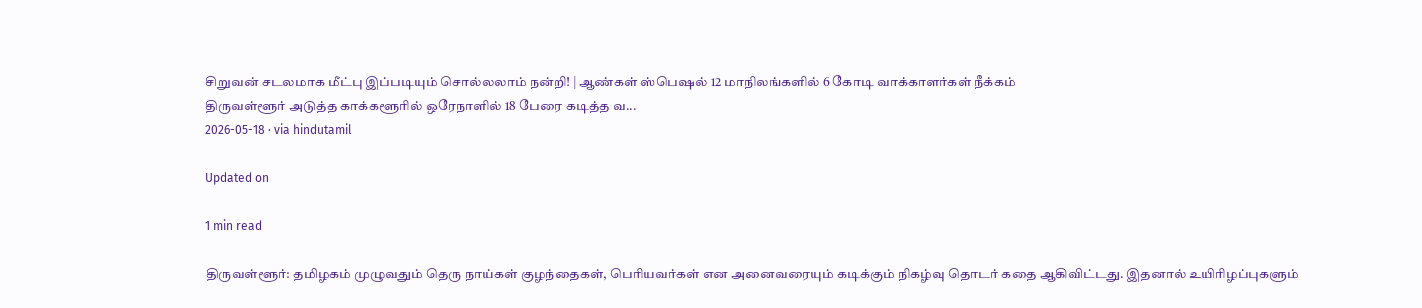சிறுவன் சடலமாக மீட்பு இப்படியும் சொல்லலாம் நன்றி! | ஆண்கள் ஸ்பெஷல் 12 மாநிலங்களில் 6 கோடி வாக்காளர்கள் நீக்கம்
திருவள்ளூர் அடுத்த காக்களூரில் ஒரேநாளில் 18 பேரை கடித்த வ...
2026-05-18 · via hindutamil

Updated on

1 min read

திருவள்ளூர்: தமிழகம் முழுவதும் தெரு நாய்கள் குழந்தைகள், பெரியவர்கள் என அனைவரையும் கடிக்கும் நிகழ்வு தொடர் கதை ஆகிவிட்டது. இதனால் உயிரிழப்புகளும்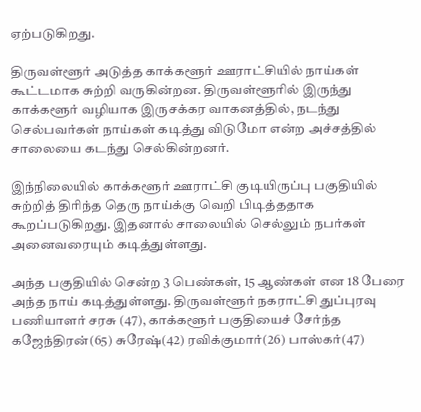ஏற்படுகிறது.

திருவள்ளூர் அடுத்த காக்களூர் ஊராட்சியில் நாய்கள் கூட்டமாக சுற்றி வருகின்றன. திருவள்ளூரில் இருந்து காக்களூர் வழியாக இருசக்கர வாகனத்தில், நடந்து செல்பவர்கள் நாய்கள் கடித்து விடுமோ என்ற அச்சத்தில் சாலையை கடந்து செல்கின்றனர்.

இந்நிலையில் காக்களூர் ஊராட்சி குடியிருப்பு பகுதியில் சுற்றித் திரிந்த தெரு நாய்க்கு வெறி பிடித்ததாக கூறப்படுகிறது. இதனால் சாலையில் செல்லும் நபர்கள் அனைவரையும் கடித்துள்ளது.

அந்த பகுதியில் சென்ற 3 பெண்கள், 15 ஆண்கள் என 18 பேரை அந்த நாய் கடித்துள்ளது. திருவள்ளூர் நகராட்சி துப்புரவு பணியாளர் சரசு (47), காக்களூர் பகுதியைச் சேர்ந்த கஜேந்திரன்(65) சுரேஷ்(42) ரவிக்குமார்(26) பாஸ்கர்(47)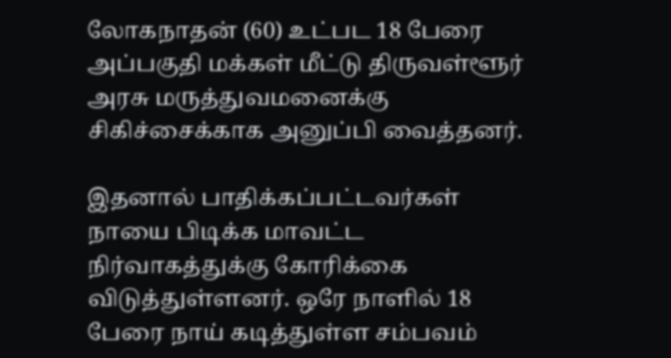லோகநாதன் (60) உட்பட 18 பேரை அப்பகுதி மக்கள் மீட்டு திருவள்ளூர் அரசு மருத்துவமனைக்கு சிகிச்சைக்காக அனுப்பி வைத்தனர்.

இதனால் பாதிக்கப்பட்டவர்கள் நாயை பிடிக்க மாவட்ட நிர்வாகத்துக்கு கோரிக்கை விடுத்துள்ளனர். ஒரே நாளில் 18 பேரை நாய் கடித்துள்ள சம்பவம்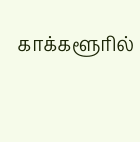காக்களூரில்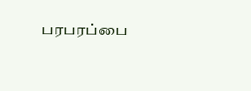பரபரப்பை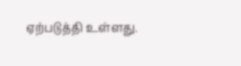ஏற்படுத்தி உள்ளது.